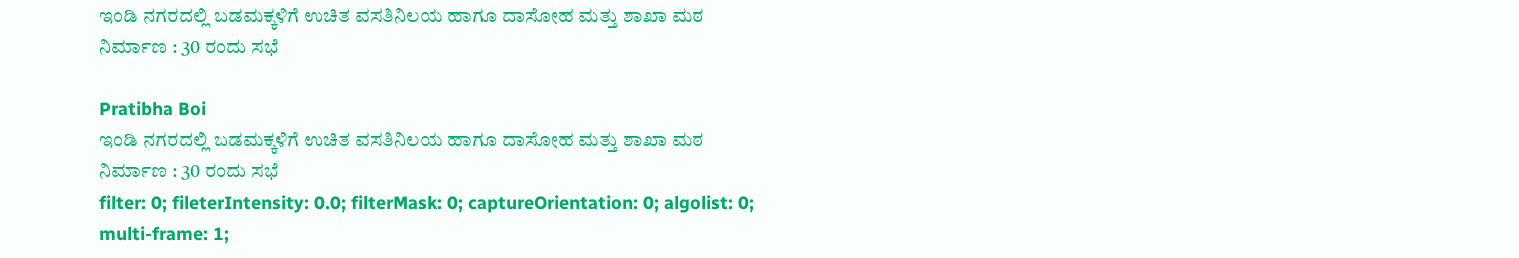ಇಂಡಿ ನಗರದಲ್ಲಿ ಬಡಮಕ್ಕಳಿಗೆ ಉಚಿತ ವಸತಿನಿಲಯ ಹಾಗೂ ದಾಸೋಹ ಮತ್ತು ಶಾಖಾ ಮಠ ನಿರ್ಮಾಣ : 30 ರಂದು ಸಭೆ

Pratibha Boi
ಇಂಡಿ ನಗರದಲ್ಲಿ ಬಡಮಕ್ಕಳಿಗೆ ಉಚಿತ ವಸತಿನಿಲಯ ಹಾಗೂ ದಾಸೋಹ ಮತ್ತು ಶಾಖಾ ಮಠ ನಿರ್ಮಾಣ : 30 ರಂದು ಸಭೆ
filter: 0; fileterIntensity: 0.0; filterMask: 0; captureOrientation: 0; algolist: 0; multi-frame: 1;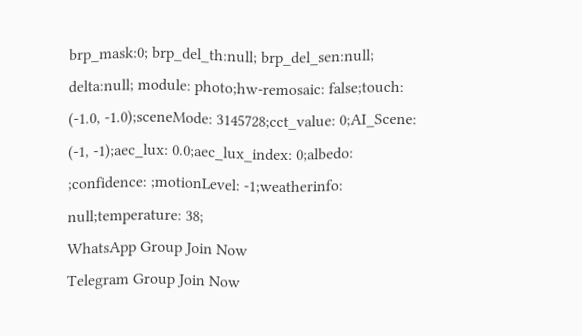brp_mask:0; brp_del_th:null; brp_del_sen:null; delta:null; module: photo;hw-remosaic: false;touch: (-1.0, -1.0);sceneMode: 3145728;cct_value: 0;AI_Scene: (-1, -1);aec_lux: 0.0;aec_lux_index: 0;albedo: ;confidence: ;motionLevel: -1;weatherinfo: null;temperature: 38;
WhatsApp Group Join Now
Telegram Group Join Now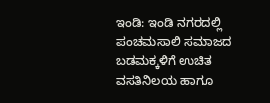ಇಂಡಿ: ಇಂಡಿ ನಗರದಲ್ಲಿ ಪಂಚಮಸಾಲಿ ಸಮಾಜದ ಬಡಮಕ್ಕಳಿಗೆ ಉಚಿತ ವಸತಿನಿಲಯ ಹಾಗೂ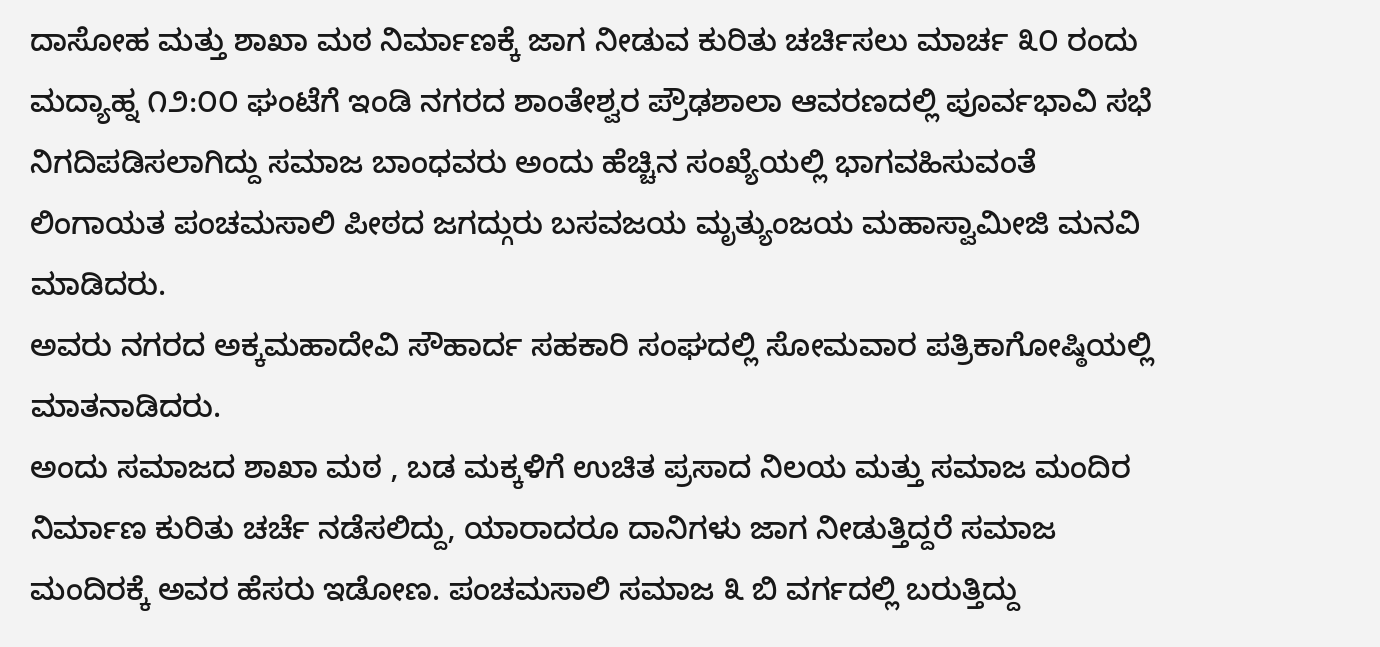ದಾಸೋಹ ಮತ್ತು ಶಾಖಾ ಮಠ ನಿರ್ಮಾಣಕ್ಕೆ ಜಾಗ ನೀಡುವ ಕುರಿತು ಚರ್ಚಿಸಲು ಮಾರ್ಚ ೩೦ ರಂದು ಮದ್ಯಾಹ್ನ ೧೨:೦೦ ಘಂಟೆಗೆ ಇಂಡಿ ನಗರದ ಶಾಂತೇಶ್ವರ ಪ್ರೌಢಶಾಲಾ ಆವರಣದಲ್ಲಿ ಪೂರ್ವಭಾವಿ ಸಭೆ ನಿಗದಿಪಡಿಸಲಾಗಿದ್ದು ಸಮಾಜ ಬಾಂಧವರು ಅಂದು ಹೆಚ್ಚಿನ ಸಂಖ್ಯೆಯಲ್ಲಿ ಭಾಗವಹಿಸುವಂತೆ ಲಿಂಗಾಯತ ಪಂಚಮಸಾಲಿ ಪೀಠದ ಜಗದ್ಗುರು ಬಸವಜಯ ಮೃತ್ಯುಂಜಯ ಮಹಾಸ್ವಾಮೀಜಿ ಮನವಿ ಮಾಡಿದರು.
ಅವರು ನಗರದ ಅಕ್ಕಮಹಾದೇವಿ ಸೌಹಾರ್ದ ಸಹಕಾರಿ ಸಂಘದಲ್ಲಿ ಸೋಮವಾರ ಪತ್ರಿಕಾಗೋಷ್ಠಿಯಲ್ಲಿ ಮಾತನಾಡಿದರು.
ಅಂದು ಸಮಾಜದ ಶಾಖಾ ಮಠ , ಬಡ ಮಕ್ಕಳಿಗೆ ಉಚಿತ ಪ್ರಸಾದ ನಿಲಯ ಮತ್ತು ಸಮಾಜ ಮಂದಿರ ನಿರ್ಮಾಣ ಕುರಿತು ಚರ್ಚೆ ನಡೆಸಲಿದ್ದು, ಯಾರಾದರೂ ದಾನಿಗಳು ಜಾಗ ನೀಡುತ್ತಿದ್ದರೆ ಸಮಾಜ ಮಂದಿರಕ್ಕೆ ಅವರ ಹೆಸರು ಇಡೋಣ. ಪಂಚಮಸಾಲಿ ಸಮಾಜ ೩ ಬಿ ವರ್ಗದಲ್ಲಿ ಬರುತ್ತಿದ್ದು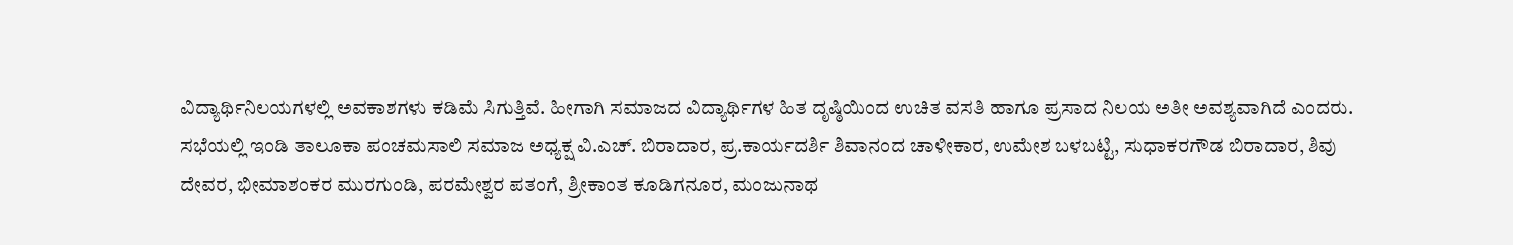ವಿದ್ಯಾರ್ಥಿನಿಲಯಗಳಲ್ಲಿ ಅವಕಾಶಗಳು ಕಡಿಮೆ ಸಿಗುತ್ತಿವೆ. ಹೀಗಾಗಿ ಸಮಾಜದ ವಿದ್ಯಾರ್ಥಿಗಳ ಹಿತ ದೃಷ್ಠಿಯಿಂದ ಉಚಿತ ವಸತಿ ಹಾಗೂ ಪ್ರಸಾದ ನಿಲಯ ಅತೀ ಅವಶ್ಯವಾಗಿದೆ ಎಂದರು.
ಸಭೆಯಲ್ಲಿ ಇಂಡಿ ತಾಲೂಕಾ ಪಂಚಮಸಾಲಿ ಸಮಾಜ ಅಧ್ಯಕ್ಷ ವಿ.ಎಚ್. ಬಿರಾದಾರ, ಪ್ರ.ಕಾರ್ಯದರ್ಶಿ ಶಿವಾನಂದ ಚಾಳೀಕಾರ, ಉಮೇಶ ಬಳಬಟ್ಟಿ, ಸುಧಾಕರಗೌಡ ಬಿರಾದಾರ, ಶಿವು ದೇವರ, ಭೀಮಾಶಂಕರ ಮುರಗುಂಡಿ, ಪರಮೇಶ್ವರ ಪತಂಗೆ, ಶ್ರೀಕಾಂತ ಕೂಡಿಗನೂರ, ಮಂಜುನಾಥ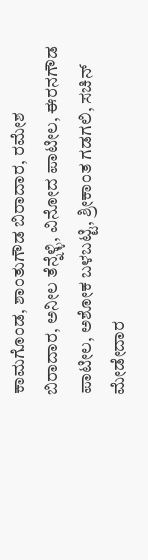ಕಾಮಗೊಂಡ, ಶಾಂತುಗೌಡ ಬಿರಾದಾರ, ರಮೇಶ ಬಿರಾದಾರ, ಅನೀಲ ತೆನ್ನೆಳ್ಳಿ, ವಿನೋದ ಪಾಟೀಲ, ಈರನಗೌಡ ಪಾಟೀಲ, ಅಶೋಕ ಬಳಬಟ್ಟಿ, ಶ್ರೀಕಾಂತ ಗಡಗಲಿ, ಸಚಿನ್ ಮೇಡೇದಾರ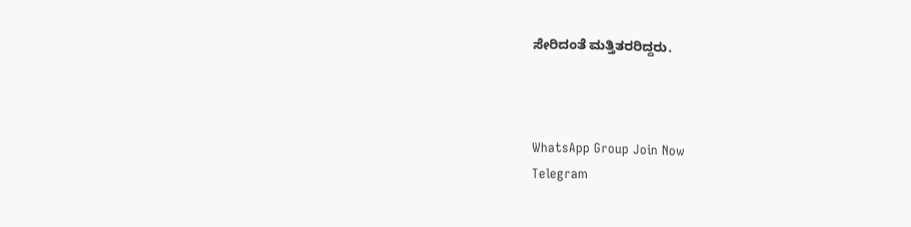ಸೇರಿದಂತೆ ಮತ್ತಿತರರಿದ್ದರು.



WhatsApp Group Join Now
Telegram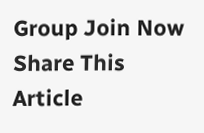Group Join Now
Share This Article